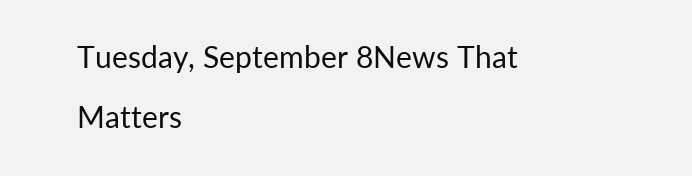Tuesday, September 8News That Matters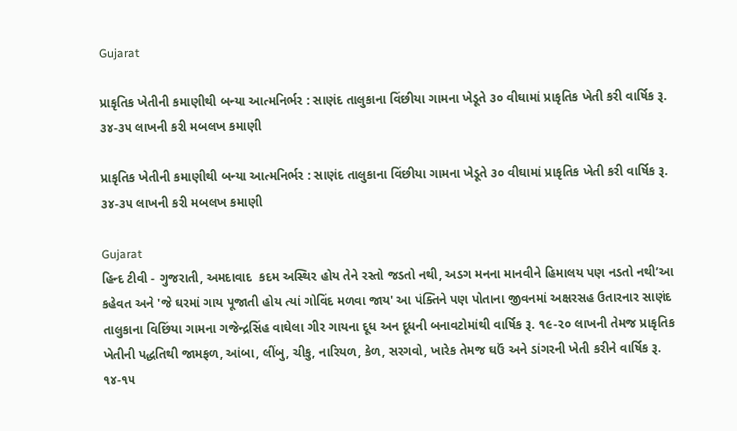Gujarat

પ્રાકૃતિક ખેતીની કમાણીથી બન્યા આત્મનિર્ભર : સાણંદ તાલુકાના વિંછીયા ગામના ખેડૂતે ૩૦ વીઘામાં પ્રાકૃતિક ખેતી કરી વાર્ષિક રૂ. ૩૪-૩૫ લાખની કરી મબલખ કમાણી

પ્રાકૃતિક ખેતીની કમાણીથી બન્યા આત્મનિર્ભર : સાણંદ તાલુકાના વિંછીયા ગામના ખેડૂતે ૩૦ વીઘામાં પ્રાકૃતિક ખેતી કરી વાર્ષિક રૂ. ૩૪-૩૫ લાખની કરી મબલખ કમાણી

Gujarat
હિન્દ ટીવી - ગુજરાતી, અમદાવાદ  કદમ અસ્થિર હોય તેને રસ્તો જડતો નથી, અડગ મનના માનવીને હિમાલય પણ નડતો નથી’આ કહેવત અને 'જે ઘરમાં ગાય પૂજાતી હોય ત્યાં ગોવિંદ મળવા જાય' આ પંક્તિને પણ પોતાના જીવનમાં અક્ષરસહ ઉતારનાર સાણંદ તાલુકાના વિછિંયા ગામના ગજેન્દ્રસિંહ વાઘેલા ગીર ગાયના દૂધ અન દૂધની બનાવટોમાંથી વાર્ષિક રૂ. ૧૯-૨૦ લાખની તેમજ પ્રાકૃતિક ખેતીની પદ્ધતિથી જામફળ, આંબા, લીંબુ, ચીકુ, નારિયળ, કેળ, સરગવો, ખારેક તેમજ ઘઉં અને ડાંગરની ખેતી કરીને વાર્ષિક રૂ. ૧૪-૧૫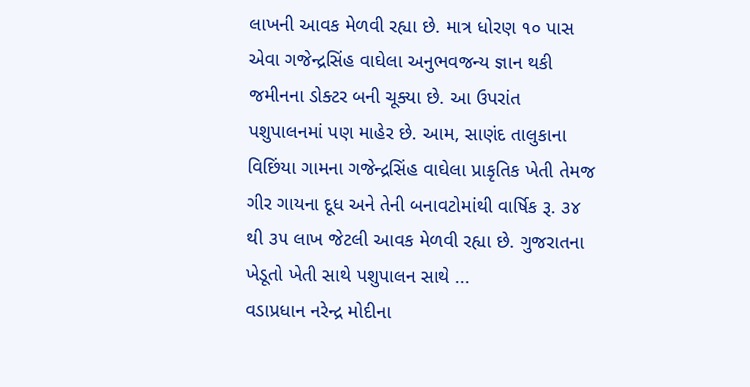લાખની આવક મેળવી રહ્યા છે. માત્ર ધોરણ ૧૦ પાસ એવા ગજેન્દ્રસિંહ વાઘેલા અનુભવજન્ય જ્ઞાન થકી જમીનના ડોક્ટર બની ચૂક્યા છે. આ ઉપરાંત પશુપાલનમાં પણ માહેર છે. આમ, સાણંદ તાલુકાના વિછિંયા ગામના ગજેન્દ્રસિંહ વાઘેલા પ્રાકૃતિક ખેતી તેમજ ગીર ગાયના દૂધ અને તેની બનાવટોમાંથી વાર્ષિક રૂ. ૩૪ થી ૩૫ લાખ જેટલી આવક મેળવી રહ્યા છે. ગુજરાતના ખેડૂતો ખેતી સાથે પશુપાલન સાથે ...
વડાપ્રધાન નરેન્દ્ર મોદીના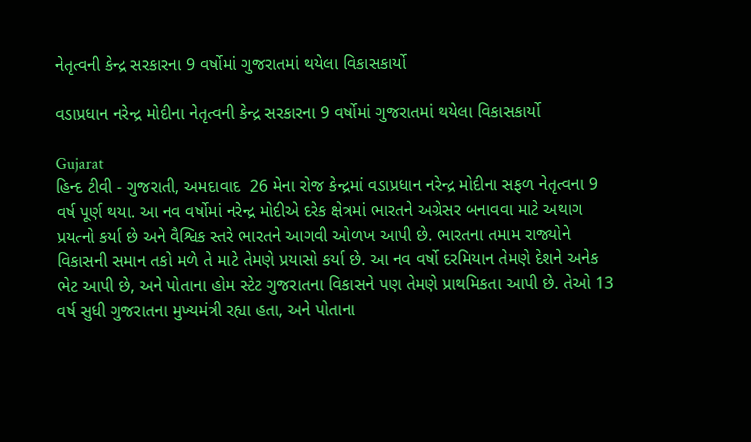નેતૃત્વની કેન્દ્ર સરકારના 9 વર્ષોમાં ગુજરાતમાં થયેલા વિકાસકાર્યો

વડાપ્રધાન નરેન્દ્ર મોદીના નેતૃત્વની કેન્દ્ર સરકારના 9 વર્ષોમાં ગુજરાતમાં થયેલા વિકાસકાર્યો

Gujarat
હિન્દ ટીવી - ગુજરાતી, અમદાવાદ  26 મેના રોજ કેન્દ્રમાં વડાપ્રધાન નરેન્દ્ર મોદીના સફળ નેતૃત્વના 9 વર્ષ પૂર્ણ થયા. આ નવ વર્ષોમાં નરેન્દ્ર મોદીએ દરેક ક્ષેત્રમાં ભારતને અગ્રેસર બનાવવા માટે અથાગ પ્રયત્નો કર્યા છે અને વૈશ્વિક સ્તરે ભારતને આગવી ઓળખ આપી છે. ભારતના તમામ રાજ્યોને વિકાસની સમાન તકો મળે તે માટે તેમણે પ્રયાસો કર્યા છે. આ નવ વર્ષો દરમિયાન તેમણે દેશને અનેક ભેટ આપી છે, અને પોતાના હોમ સ્ટેટ ગુજરાતના વિકાસને પણ તેમણે પ્રાથમિકતા આપી છે. તેઓ 13 વર્ષ સુધી ગુજરાતના મુખ્યમંત્રી રહ્યા હતા, અને પોતાના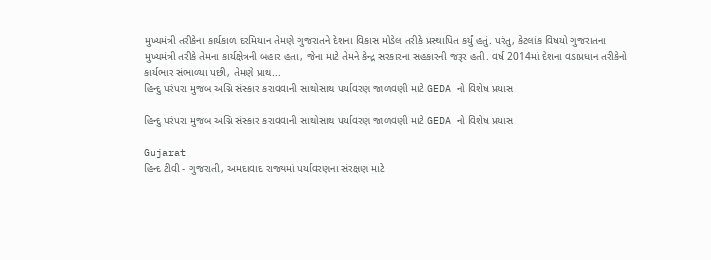મુખ્યમંત્રી તરીકેના કાર્યકાળ દરમિયાન તેમણે ગુજરાતને દેશના વિકાસ મોડેલ તરીકે પ્રસ્થાપિત કર્યું હતું. પરંતુ, કેટલાંક વિષયો ગુજરાતના મુખ્યમંત્રી તરીકે તેમના કાર્યક્ષેત્રની બહાર હતા, જેના માટે તેમને કેન્દ્ર સરકારના સહકારની જરૂર હતી. વર્ષ 2014માં દેશના વડાપ્રધાન તરીકેનો કાર્યભાર સંભાળ્યા પછી, તેમણે પ્રાથ...
હિન્દુ પરંપરા મુજબ અગ્નિ સંસ્કાર કરાવવાની સાથોસાથ પર્યાવરણ જાળવણી માટે GEDA નો વિશેષ પ્રયાસ

હિન્દુ પરંપરા મુજબ અગ્નિ સંસ્કાર કરાવવાની સાથોસાથ પર્યાવરણ જાળવણી માટે GEDA નો વિશેષ પ્રયાસ

Gujarat
હિન્દ ટીવી - ગુજરાતી, અમદાવાદ રાજ્યમાં પર્યાવરણના સંરક્ષણ માટે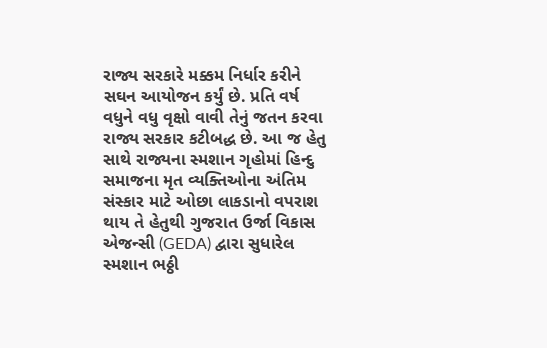રાજ્ય સરકારે મક્કમ નિર્ધાર કરીને સઘન આયોજન કર્યું છે. પ્રતિ વર્ષ વધુને વધુ વૃક્ષો વાવી તેનું જતન કરવા રાજ્ય સરકાર કટીબદ્ધ છે. આ જ હેતુ સાથે રાજ્યના સ્મશાન ગૃહોમાં હિન્દુ સમાજના મૃત વ્યક્તિઓના અંતિમ સંસ્કાર માટે ઓછા લાકડાનો વપરાશ થાય તે હેતુથી ગુજરાત ઉર્જા વિકાસ એજન્સી (GEDA) દ્વારા સુધારેલ સ્મશાન ભઠ્ઠી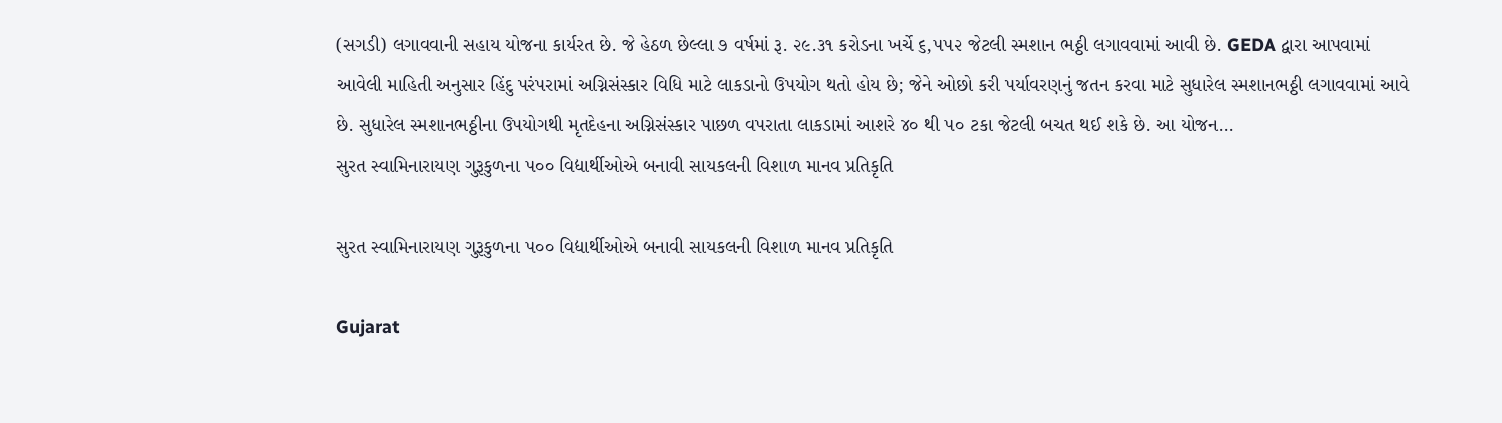(સગડી) લગાવવાની સહાય યોજના કાર્યરત છે. જે હેઠળ છેલ્લા ૭ વર્ષમાં રૂ. ૨૯.૩૧ કરોડના ખર્ચે ૬,૫૫૨ જેટલી સ્મશાન ભઠ્ઠી લગાવવામાં આવી છે. GEDA દ્વારા આપવામાં આવેલી માહિતી અનુસાર હિંદુ પરંપરામાં અગ્નિસંસ્કાર વિધિ માટે લાકડાનો ઉપયોગ થતો હોય છે; જેને ઓછો કરી પર્યાવરણનું જતન કરવા માટે સુધારેલ સ્મશાનભઠ્ઠી લગાવવામાં આવે છે. સુધારેલ સ્મશાનભઠ્ઠીના ઉપયોગથી મૃતદેહના અગ્નિસંસ્કાર પાછળ વપરાતા લાકડામાં આશરે ૪૦ થી ૫૦ ટકા જેટલી બચત થઈ શકે છે. આ યોજન...
સુરત સ્વામિનારાયણ ગુરૂકુળના ૫૦૦ વિદ્યાર્થીઓએ બનાવી સાયકલની વિશાળ માનવ પ્રતિકૃતિ

સુરત સ્વામિનારાયણ ગુરૂકુળના ૫૦૦ વિદ્યાર્થીઓએ બનાવી સાયકલની વિશાળ માનવ પ્રતિકૃતિ

Gujarat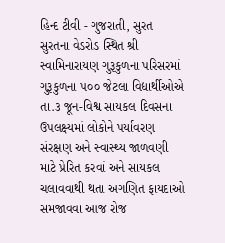હિન્દ ટીવી - ગુજરાતી, સુરત સુરતના વેડરોડ સ્થિત શ્રી સ્વામિનારાયણ ગુરૂકુળના પરિસરમાં ગુરૂકુળના ૫૦૦ જેટલા વિદ્યાર્થીઓએ તા.૩ જૂન-વિશ્વ સાયકલ દિવસના ઉપલક્ષ્યમાં લોકોને પર્યાવરણ સંરક્ષણ અને સ્વાસ્થ્ય જાળવણી માટે પ્રેરિત કરવાં અને સાયકલ ચલાવવાથી થતા અગણિત ફાયદાઓ સમજાવવા આજ રોજ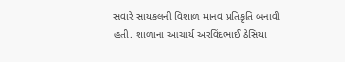સવારે સાયકલની વિશાળ માનવ પ્રતિકૃતિ બનાવી હતી. શાળાના આચાર્ય અરવિંદભાઈ ઠેસિયા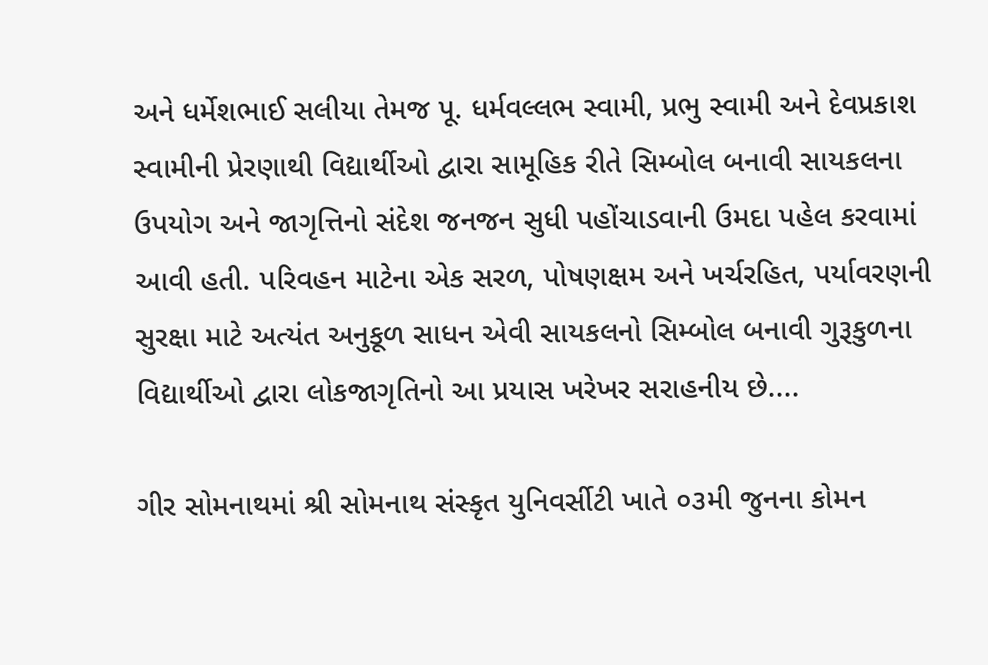અને ધર્મેશભાઈ સલીયા તેમજ પૂ. ધર્મવલ્લભ સ્વામી, પ્રભુ સ્વામી અને દેવપ્રકાશ સ્વામીની પ્રેરણાથી વિદ્યાર્થીઓ દ્વારા સામૂહિક રીતે સિમ્બોલ બનાવી સાયકલના ઉપયોગ અને જાગૃત્તિનો સંદેશ જનજન સુધી પહોંચાડવાની ઉમદા પહેલ કરવામાં આવી હતી. પરિવહન માટેના એક સરળ, પોષણક્ષમ અને ખર્ચરહિત, પર્યાવરણની સુરક્ષા માટે અત્યંત અનુકૂળ સાધન એવી સાયકલનો સિમ્બોલ બનાવી ગુરૂકુળના વિદ્યાર્થીઓ દ્વારા લોકજાગૃતિનો આ પ્રયાસ ખરેખર સરાહનીય છે....

ગીર સોમનાથમાં શ્રી સોમનાથ સંસ્કૃત યુનિવર્સીટી ખાતે ૦૩મી જુનના કોમન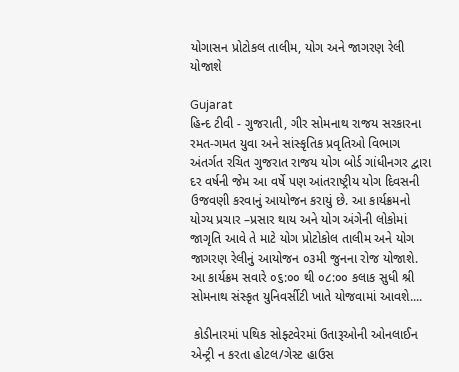યોગાસન પ્રોટોકલ તાલીમ, યોગ અને જાગરણ રેલી યોજાશે

Gujarat
હિન્દ ટીવી - ગુજરાતી, ગીર સોમનાથ રાજય સરકારના રમત-ગમત યુવા અને સાંસ્કૃતિક પ્રવૃતિઓ વિભાગ અંતર્ગત રચિત ગુજરાત રાજય યોગ બોર્ડ ગાંધીનગર દ્વારા દર વર્ષની જેમ આ વર્ષે પણ આંતરાષ્ટ્રીય યોગ દિવસની ઉજવણી કરવાનું આયોજન કરાયું છે. આ કાર્યક્રમનો યોગ્ય પ્રચાર –પ્રસાર થાય અને યોગ અંગેની લોકોમાં જાગૃતિ આવે તે માટે યોગ પ્રોટોકોલ તાલીમ અને યોગ જાગરણ રેલીનું આયોજન ૦૩મી જુનના રોજ યોજાશે. આ કાર્યક્રમ સવારે ૦૬:૦૦ થી ૦૮:૦૦ કલાક સુધી શ્રી સોમનાથ સંસ્કૃત યુનિવર્સીટી ખાતે યોજવામાં આવશે....

 કોડીનારમાં પથિક સોફ્ટવેરમાં ઉતારૂઓની ઓનલાઈન એન્ટ્રી ન કરતા હોટલ/ગેસ્ટ હાઉસ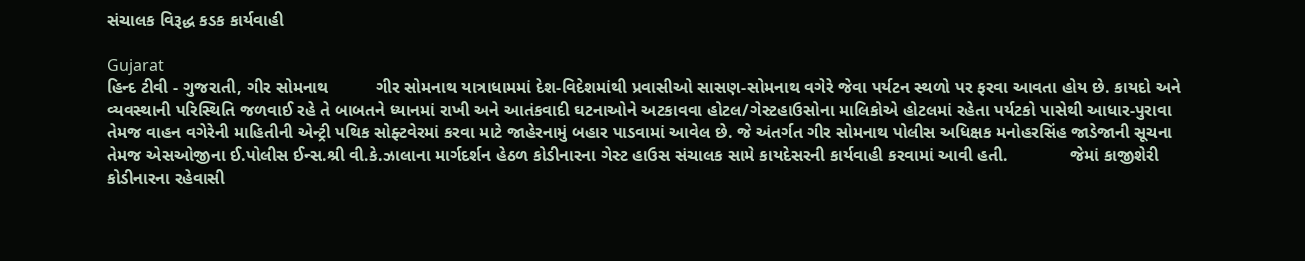સંચાલક વિરૂદ્ધ કડક કાર્યવાહી

Gujarat
હિન્દ ટીવી - ગુજરાતી, ગીર સોમનાથ          ગીર સોમનાથ યાત્રાધામમાં દેશ-વિદેશમાંથી પ્રવાસીઓ સાસણ-સોમનાથ વગેરે જેવા પર્યટન સ્થળો પર ફરવા આવતા હોય છે. કાયદો અને વ્યવસ્થાની પરિસ્થિતિ જળવાઈ રહે તે બાબતને ધ્યાનમાં રાખી અને આતંકવાદી ઘટનાઓને અટકાવવા હોટલ/ગેસ્ટહાઉસોના માલિકોએ હોટલમાં રહેતા પર્યટકો પાસેથી આધાર-પુરાવા તેમજ વાહન વગેરેની માહિતીની એન્ટ્રી પથિક સોફ્ટવેરમાં કરવા માટે જાહેરનામું બહાર પાડવામાં આવેલ છે. જે અંતર્ગત ગીર સોમનાથ પોલીસ અધિક્ષક મનોહરસિંહ જાડેજાની સૂચના તેમજ એસઓજીના ઈ.પોલીસ ઈન્સ.શ્રી વી.કે.ઝાલાના માર્ગદર્શન હેઠળ કોડીનારના ગેસ્ટ હાઉસ સંચાલક સામે કાયદેસરની કાર્યવાહી કરવામાં આવી હતી.             જેમાં કાજીશેરી કોડીનારના રહેવાસી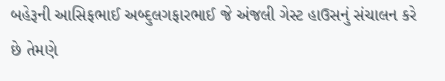બહેરૂની આસિફભાઈ અબ્દુલગફારભાઈ જે અંજલી ગેસ્ટ હાઉસનું સંચાલન કરે છે તેમણે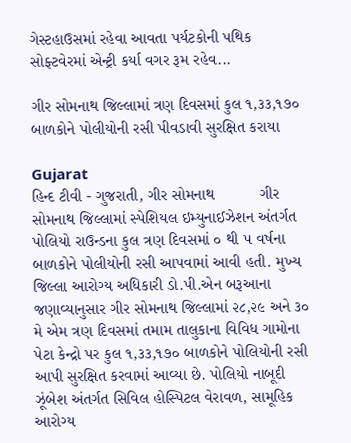ગેસ્ટહાઉસમાં રહેવા આવતા પર્યટકોની પથિક સોફ્ટવેરમાં એન્ટ્રી કર્યા વગર રૂમ રહેવ...

ગીર સોમનાથ જિલ્લામાં ત્રણ દિવસમાં કુલ ૧,૩૩,૧૭૦ બાળકોને પોલીયોની રસી પીવડાવી સુરક્ષિત કરાયા

Gujarat
હિન્દ ટીવી - ગુજરાતી, ગીર સોમનાથ          ગીર સોમનાથ જિલ્લામાં સ્પેશિયલ ઇમ્યુનાઈઝેશન અંતર્ગત  પોલિયો રાઉન્ડના કુલ ત્રણ દિવસમાં ૦ થી ૫ વર્ષના બાળકોને પોલીયોની રસી આપવામાં આવી હતી. મુખ્ય જિલ્લા આરોગ્ય અધિકારી ડો.પી.એન બરૂઆના જણાવ્યાનુસાર ગીર સોમનાથ જિલ્લામાં ૨૮,૨૯ અને ૩૦ મે એમ ત્રણ દિવસમાં તમામ તાલુકાના વિવિધ ગામોના પેટા કેન્દ્રો પર કુલ ૧,૩૩,૧૭૦ બાળકોને પોલિયોની રસી આપી સુરક્ષિત કરવામાં આવ્યા છે. પોલિયો નાબૂદી ઝૂંબેશ અંતર્ગત સિવિલ હોસ્પિટલ વેરાવળ, સામૂહિક આરોગ્ય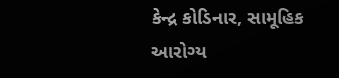કેન્દ્ર કોડિનાર, સામૂહિક આરોગ્ય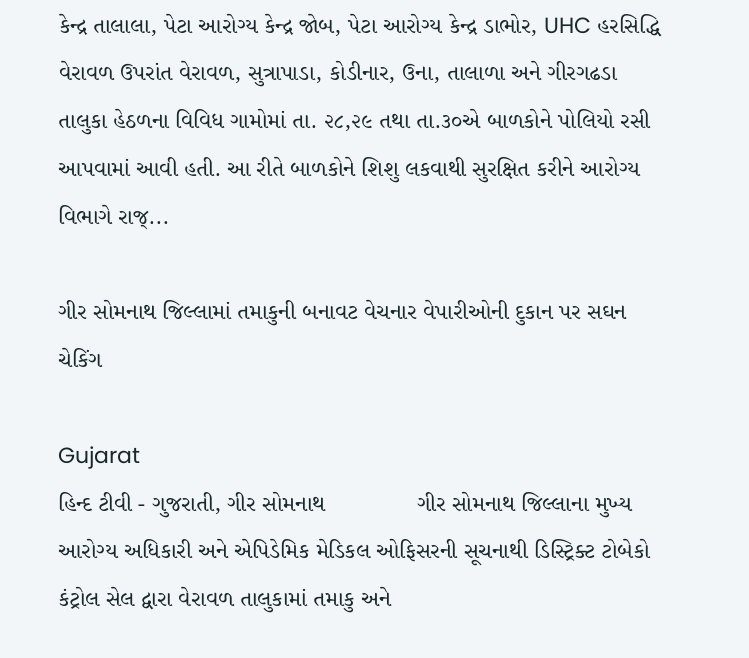કેન્દ્ર તાલાલા, પેટા આરોગ્ય કેન્દ્ર જોબ, પેટા આરોગ્ય કેન્દ્ર ડાભોર, UHC હરસિદ્ધિ વેરાવળ ઉપરાંત વેરાવળ, સુત્રાપાડા, કોડીનાર, ઉના, તાલાળા અને ગીરગઢડા તાલુકા હેઠળના વિવિધ ગામોમાં તા. ૨૮,૨૯ તથા તા.૩૦એ બાળકોને પોલિયો રસી આપવામાં આવી હતી. આ રીતે બાળકોને શિશુ લકવાથી સુરક્ષિત કરીને આરોગ્ય વિભાગે રાજ્...

ગીર સોમનાથ જિલ્લામાં તમાકુની બનાવટ વેચનાર વેપારીઓની દુકાન પર સઘન ચેકિંગ

Gujarat
હિન્દ ટીવી - ગુજરાતી, ગીર સોમનાથ              ગીર સોમનાથ જિલ્લાના મુખ્ય આરોગ્ય અધિકારી અને એપિડેમિક મેડિકલ ઓફિસરની સૂચનાથી ડિસ્ટ્રિક્ટ ટોબેકો કંટ્રોલ સેલ દ્વારા વેરાવળ તાલુકામાં તમાકુ અને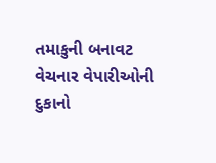તમાકુની બનાવટ વેચનાર વેપારીઓની દુકાનો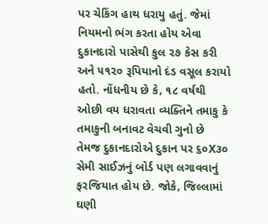પર ચેકિંગ હાથ ધરાયુ હતું. જેમાં નિયમનો ભંગ કરતા હોય એવા દુકાનદારો પાસેથી કુલ ૨૭ કેસ કરી અને ૫૧૨૦ રૂપિયાનો દંડ વસૂલ કરાયો હતો. નોંધનીય છે કે, ૧૮ વર્ષથી ઓછી વય ધરાવતા વ્યક્તિને તમાકુ કે તમાકુની બનાવટ વેચવી ગુનો છે તેમજ દુકાનદારોએ દુકાન પર ૬૦X૩૦ સેમી સાઈઝનું બોર્ડ પણ લગાવવાનું ફરજિયાત હોય છે. જોકે, જિલ્લામાં ઘણી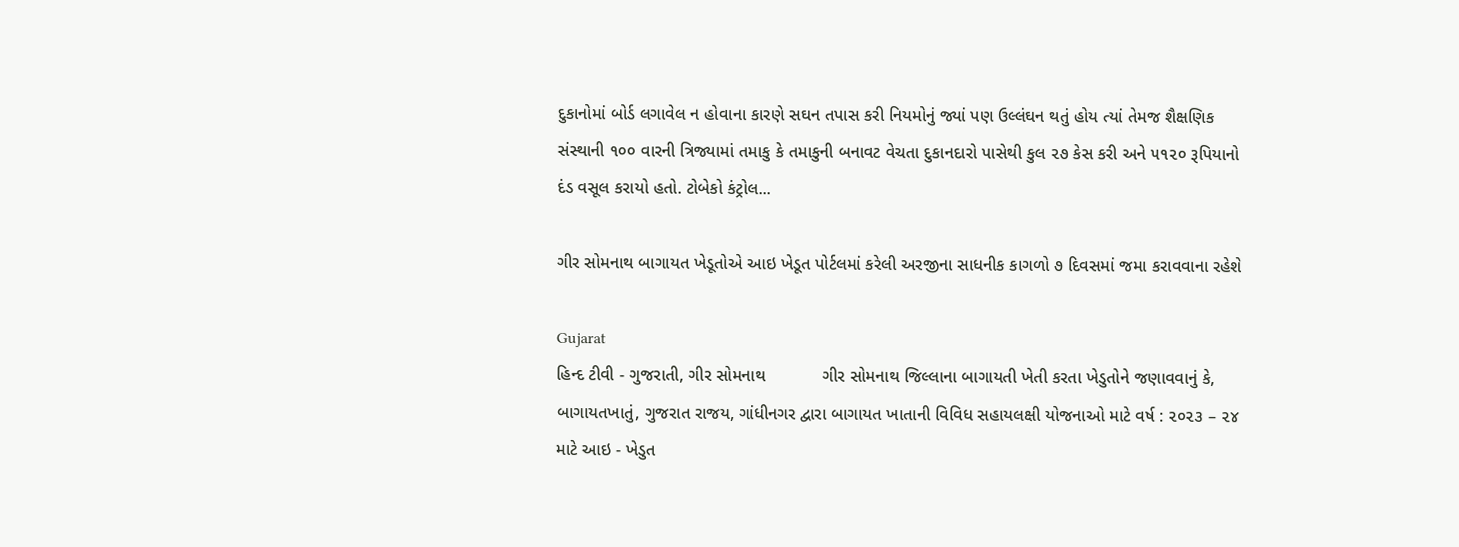દુકાનોમાં બોર્ડ લગાવેલ ન હોવાના કારણે સઘન તપાસ કરી નિયમોનું જ્યાં પણ ઉલ્લંઘન થતું હોય ત્યાં તેમજ શૈક્ષણિક સંસ્થાની ૧૦૦ વારની ત્રિજ્યામાં તમાકુ કે તમાકુની બનાવટ વેચતા દુકાનદારો પાસેથી કુલ ૨૭ કેસ કરી અને ૫૧૨૦ રૂપિયાનો દંડ વસૂલ કરાયો હતો. ટોબેકો કંટ્રોલ...

ગીર સોમનાથ બાગાયત ખેડૂતોએ આઇ ખેડૂત પોર્ટલમાં કરેલી અરજીના સાધનીક કાગળો ૭ દિવસમાં જમા કરાવવાના રહેશે

Gujarat
હિન્દ ટીવી - ગુજરાતી, ગીર સોમનાથ            ગીર સોમનાથ જિલ્લાના બાગાયતી ખેતી કરતા ખેડુતોને જણાવવાનું કે, બાગાયતખાતું, ગુજરાત રાજય, ગાંધીનગર દ્વારા બાગાયત ખાતાની વિવિધ સહાયલક્ષી યોજનાઓ માટે વર્ષ : ૨૦૨૩ – ૨૪ માટે આઇ - ખેડુત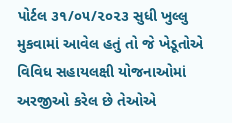પોર્ટલ ૩૧/૦૫/૨૦૨૩ સુધી ખુલ્લુ મુકવામાં આવેલ હતું તો જે ખેડૂતોએ વિવિધ સહાયલક્ષી યોજનાઓમાં અરજીઓ કરેલ છે તેઓએ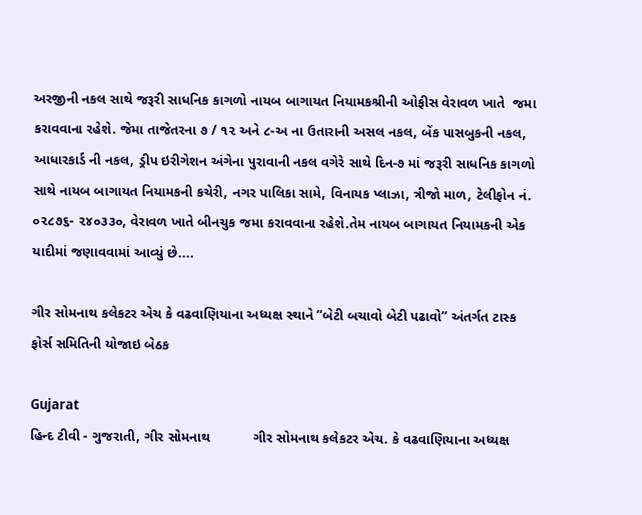અરજીની નકલ સાથે જરૂરી સાધનિક કાગળો નાયબ બાગાયત નિયામકશ્રીની ઓફીસ વેરાવળ ખાતે  જમા કરાવવાના રહેશે. જેમા તાજેતરના ૭ / ૧૨ અને ૮-અ ના ઉતારાની અસલ નકલ, બેંક પાસબુકની નકલ, આધારકાર્ડ ની નકલ, ડ્રીપ ઇરીગેશન અંગેના પુરાવાની નકલ વગેરે સાથે દિન-૭ માં જરૂરી સાધનિક કાગળો સાથે નાયબ બાગાયત નિયામકની કચેરી, નગર પાલિકા સામે, વિનાયક પ્લાઝા, ત્રીજો માળ, ટેલીફોન નં. ૦૨૮૭૬- ૨૪૦૩૩૦, વેરાવળ ખાતે બીનચુક જમા કરાવવાના રહેશે.તેમ નાયબ બાગાયત નિયામકની એક યાદીમાં જણાવવામાં આવ્યું છે....

ગીર સોમનાથ કલેકટર એચ કે વઢવાણિયાના અધ્યક્ષ સ્થાને “બેટી બચાવો બેટી પઢાવો” અંતર્ગત ટાસ્ક ફોર્સ સમિતિની યોજાઇ બેઠક

Gujarat
હિન્દ ટીવી - ગુજરાતી, ગીર સોમનાથ           ગીર સોમનાથ કલેકટર એચ. કે વઢવાણિયાના અધ્યક્ષ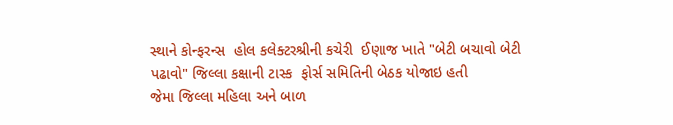સ્થાને કોન્ફરન્સ  હોલ કલેક્ટરશ્રીની કચેરી  ઈણાજ ખાતે "બેટી બચાવો બેટી પઢાવો" જિલ્લા કક્ષાની ટાસ્ક  ફોર્સ સમિતિની બેઠક યોજાઇ હતી           જેમા જિલ્લા મહિલા અને બાળ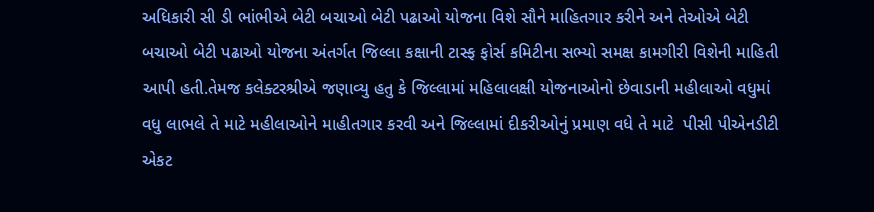અધિકારી સી ડી ભાંભીએ બેટી બચાઓ બેટી પઢાઓ યોજના વિશે સૌને માહિતગાર કરીને અને તેઓએ બેટી બચાઓ બેટી પઢાઓ યોજના અંતર્ગત જિલ્લા કક્ષાની ટાસ્ફ ફોર્સ કમિટીના સભ્યો સમક્ષ કામગીરી વિશેની માહિતી આપી હતી.તેમજ કલેક્ટરશ્રીએ જણાવ્યુ હતુ કે જિલ્લામાં મહિલાલક્ષી યોજનાઓનો છેવાડાની મહીલાઓ વધુમાં વધુ લાભલે તે માટે મહીલાઓને માહીતગાર કરવી અને જિલ્લામાં દીકરીઓનું પ્રમાણ વધે તે માટે  પીસી પીએનડીટી એકટ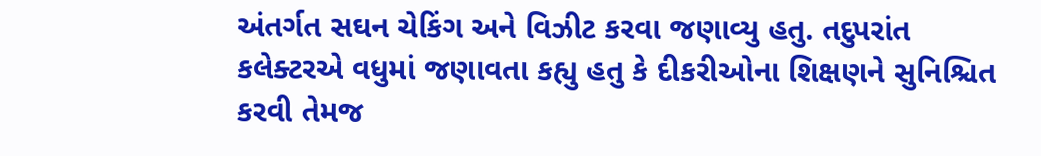અંતર્ગત સઘન ચેકિંગ અને વિઝીટ કરવા જણાવ્યુ હતુ. તદુપરાંત કલેક્ટરએ વધુમાં જણાવતા કહ્યુ હતુ કે દીકરીઓના શિક્ષણને સુનિશ્ચિત કરવી તેમજ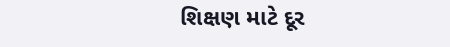શિક્ષણ માટે દૂર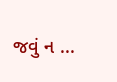જવું ન ...